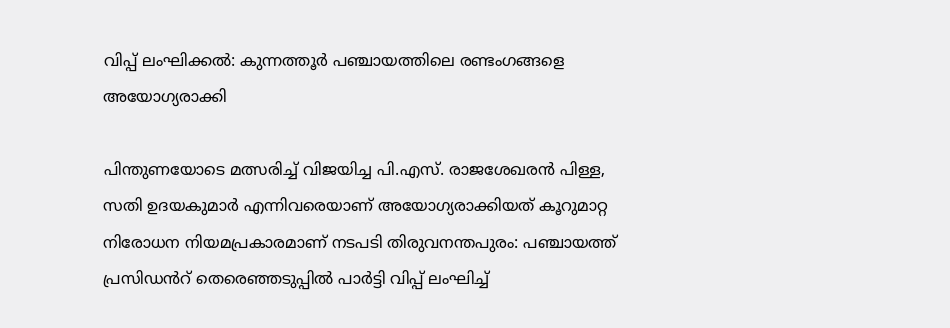വിപ്പ് ലംഘിക്കൽ: കുന്നത്തൂർ പഞ്ചായത്തിലെ രണ്ടംഗങ്ങളെ അയോഗ്യരാക്കി

പിന്തുണയോടെ മത്സരിച്ച് വിജയിച്ച പി.എസ്. രാജശേഖരൻ പിള്ള, സതി ഉദയകുമാർ എന്നിവരെയാണ് അയോഗ്യരാക്കിയത് കൂറുമാറ്റ നിരോധന നിയമപ്രകാരമാണ് നടപടി തിരുവനന്തപുരം: പഞ്ചായത്ത് പ്രസിഡൻറ് തെരെഞ്ഞടുപ്പിൽ പാർട്ടി വിപ്പ് ലംഘിച്ച്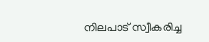നിലപാട് സ്വീകരിച്ച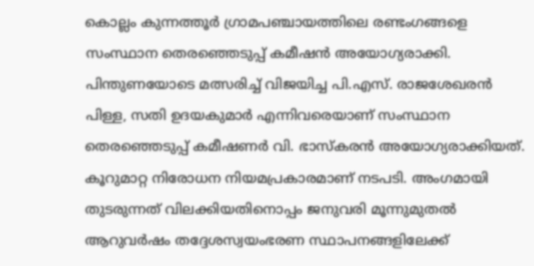കൊല്ലം കുന്നത്തൂർ ഗ്രാമപഞ്ചായത്തിലെ രണ്ടംഗങ്ങളെ സംസ്ഥാന തെരഞ്ഞെടുപ്പ് കമീഷൻ അയോഗ്യരാക്കി. പിന്തുണയോടെ മത്സരിച്ച് വിജയിച്ച പി.എസ്. രാജശേഖരൻ പിള്ള, സതി ഉദയകുമാർ എന്നിവരെയാണ് സംസ്ഥാന തെരഞ്ഞെടുപ്പ് കമീഷണർ വി. ഭാസ്കരൻ അയോഗ്യരാക്കിയത്. കൂറുമാറ്റ നിരോധന നിയമപ്രകാരമാണ് നടപടി. അംഗമായി തുടരുന്നത് വിലക്കിയതിനൊപ്പം ജനുവരി മൂന്നുമുതൽ ആറുവർഷം തദ്ദേശസ്വയംഭരണ സ്ഥാപനങ്ങളിലേക്ക്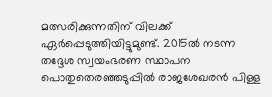മത്സരിക്കുന്നതിന് വിലക്ക് ഏർപ്പെടുത്തിയിട്ടുമുണ്ട്. 2015ൽ നടന്ന തദ്ദേശ സ്വയംഭരണ സ്ഥാപന പൊതുതെരഞ്ഞടുപ്പിൽ രാജശേഖരൻ പിള്ള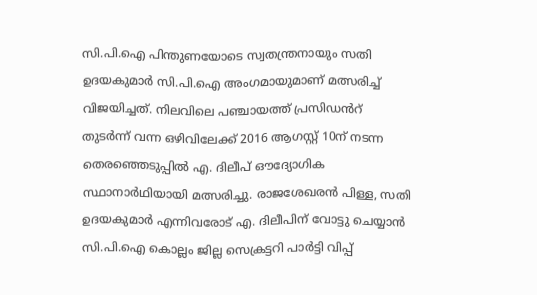സി.പി.ഐ പിന്തുണയോടെ സ്വതന്ത്രനായും സതി ഉദയകുമാർ സി.പി.ഐ അംഗമായുമാണ് മത്സരിച്ച് വിജയിച്ചത്. നിലവിലെ പഞ്ചായത്ത് പ്രസിഡൻറ് തുടർന്ന് വന്ന ഒഴിവിലേക്ക് 2016 ആഗസ്റ്റ് 10ന് നടന്ന തെരഞ്ഞെടുപ്പിൽ എ. ദിലീപ് ഔദ്യോഗിക സ്ഥാനാർഥിയായി മത്സരിച്ചു. രാജശേഖരൻ പിള്ള, സതി ഉദയകുമാർ എന്നിവരോട് എ. ദിലീപിന് വോട്ടു ചെയ്യാൻ സി.പി.ഐ കൊല്ലം ജില്ല സെക്രട്ടറി പാർട്ടി വിപ്പ്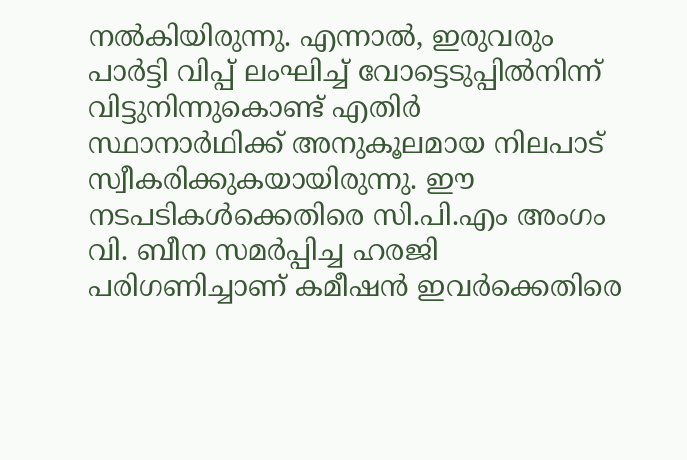നൽകിയിരുന്നു. എന്നാൽ, ഇരുവരും പാർട്ടി വിപ്പ് ലംഘിച്ച് വോട്ടെടുപ്പിൽനിന്ന് വിട്ടുനിന്നുകൊണ്ട് എതിർ സ്ഥാനാർഥിക്ക് അനുകൂലമായ നിലപാട് സ്വീകരിക്കുകയായിരുന്നു. ഈ നടപടികൾക്കെതിരെ സി.പി.എം അംഗം വി. ബീന സമർപ്പിച്ച ഹരജി പരിഗണിച്ചാണ് കമീഷൻ ഇവർക്കെതിരെ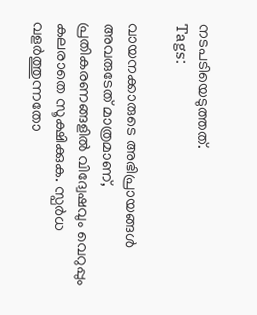നടപടിയെടുത്തത്.
Tags:

വായനക്കാരുടെ അഭിപ്രായങ്ങള്‍ അവരുടേത് മാത്രമാണ്, പ്രതികരണങ്ങളിൽ വിദ്വേഷവും വെറുപ്പും കലരാതെ സൂക്ഷിക്കുക. സ്പർധ വളർത്തുന്നതോ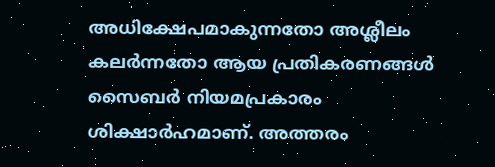അധിക്ഷേപമാകുന്നതോ അശ്ലീലം കലർന്നതോ ആയ പ്രതികരണങ്ങൾ സൈബർ നിയമപ്രകാരം ശിക്ഷാർഹമാണ്. അത്തരം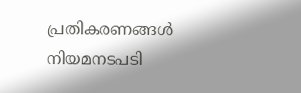പ്രതികരണങ്ങൾ നിയമനടപടി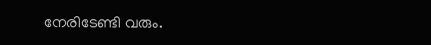നേരിടേണ്ടി വരും.